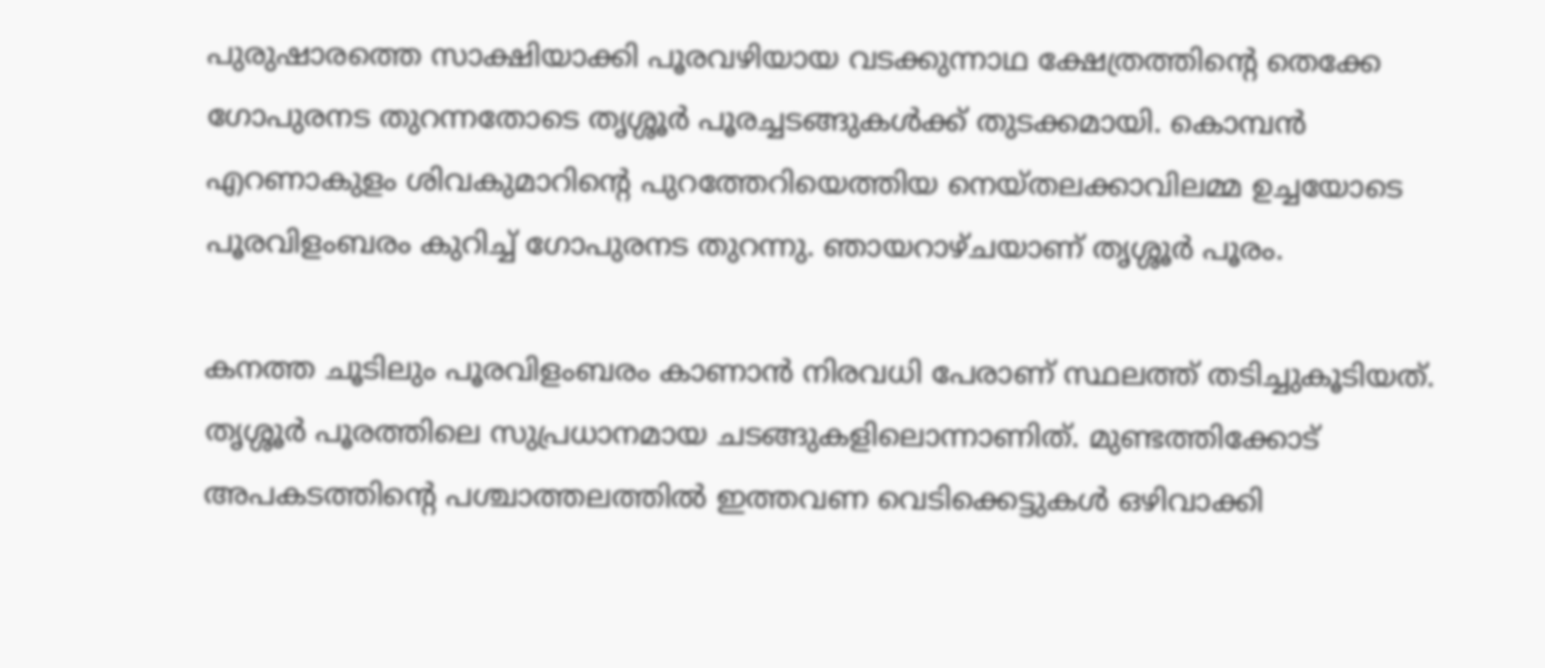പുരുഷാരത്തെ സാക്ഷിയാക്കി പൂരവഴിയായ വടക്കുന്നാഥ ക്ഷേത്രത്തിന്റെ തെക്കേ ഗോപുരനട തുറന്നതോടെ തൃശ്ശൂർ പൂരച്ചടങ്ങുകൾക്ക് തുടക്കമായി. കൊമ്പൻ എറണാകുളം ശിവകുമാറിന്റെ പുറത്തേറിയെത്തിയ നെയ്തലക്കാവിലമ്മ ഉച്ചയോടെ പൂരവിളംബരം കുറിച്ച് ഗോപുരനട തുറന്നു. ഞായറാഴ്ചയാണ് തൃശ്ശൂർ പൂരം.

കനത്ത ചൂടിലും പൂരവിളംബരം കാണാൻ നിരവധി പേരാണ് സ്ഥലത്ത് തടിച്ചുകൂടിയത്. തൃശ്ശൂർ പൂരത്തിലെ സുപ്രധാനമായ ചടങ്ങുകളിലൊന്നാണിത്. മുണ്ടത്തിക്കോട് അപകടത്തിന്റെ പശ്ചാത്തലത്തിൽ ഇത്തവണ വെടിക്കെട്ടുകൾ ഒഴിവാക്കി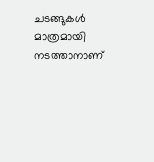ചടങ്ങുകൾ മാത്രമായി നടത്താനാണ്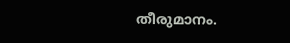തീരുമാനം.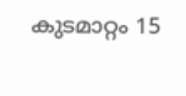കുടമാറ്റം 15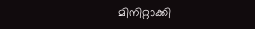മിനിറ്റാക്കി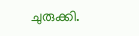ചുരുക്കി.